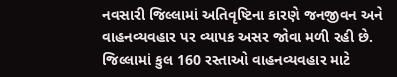નવસારી જિલ્લામાં અતિવૃષ્ટિના કારણે જનજીવન અને વાહનવ્યવહાર પર વ્યાપક અસર જોવા મળી રહી છે. જિલ્લામાં કુલ 160 રસ્તાઓ વાહનવ્યવહાર માટે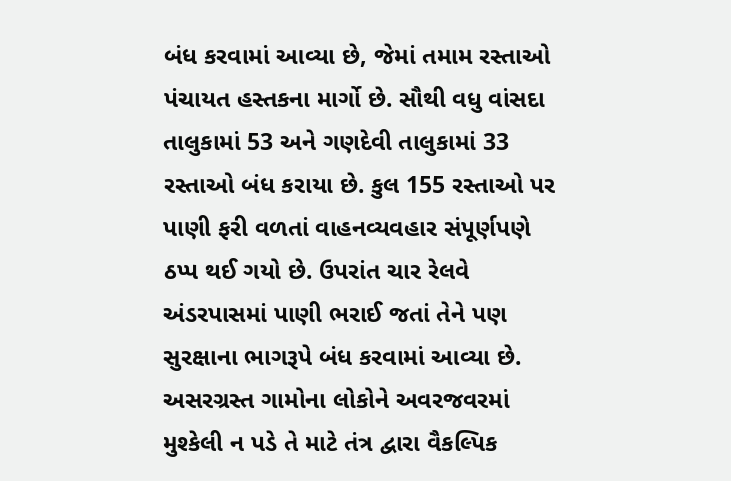બંધ કરવામાં આવ્યા છે, જેમાં તમામ રસ્તાઓ પંચાયત હસ્તકના માર્ગો છે. સૌથી વધુ વાંસદા તાલુકામાં 53 અને ગણદેવી તાલુકામાં 33 રસ્તાઓ બંધ કરાયા છે. કુલ 155 રસ્તાઓ પર પાણી ફરી વળતાં વાહનવ્યવહાર સંપૂર્ણપણે ઠપ્પ થઈ ગયો છે. ઉપરાંત ચાર રેલવે અંડરપાસમાં પાણી ભરાઈ જતાં તેને પણ સુરક્ષાના ભાગરૂપે બંધ કરવામાં આવ્યા છે. અસરગ્રસ્ત ગામોના લોકોને અવરજવરમાં મુશ્કેલી ન પડે તે માટે તંત્ર દ્વારા વૈકલ્પિક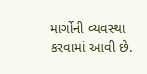માર્ગોની વ્યવસ્થા કરવામાં આવી છે.